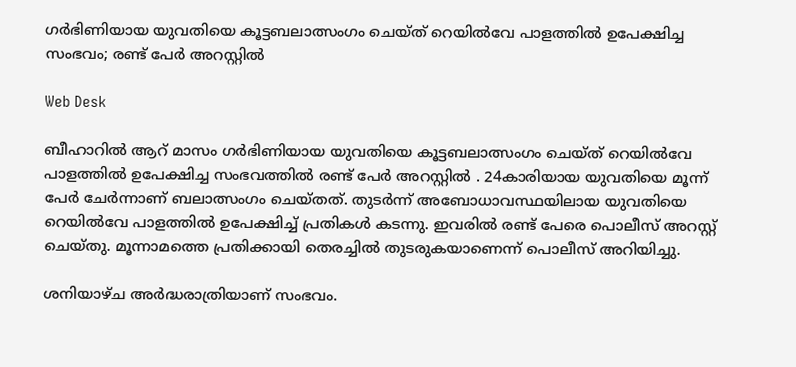ഗർഭിണിയായ യുവതിയെ കൂട്ടബലാത്സംഗം ചെയ്ത് റെയിൽവേ പാളത്തിൽ ഉപേക്ഷിച്ച സംഭവം; രണ്ട് പേർ അറസ്റ്റിൽ

Web Desk

ബീഹാറിൽ ആറ് മാസം ഗർഭിണിയായ യുവതിയെ കൂട്ടബലാത്സംഗം ചെയ്ത് റെയിൽവേ പാളത്തിൽ ഉപേക്ഷിച്ച സംഭവത്തിൽ രണ്ട് പേർ അറസ്റ്റിൽ . 24കാരിയായ യുവതിയെ മൂന്ന് പേർ ചേർന്നാണ് ബലാത്സംഗം ചെയ്തത്. തുടർന്ന് അബോധാവസ്ഥയിലായ യുവതിയെ റെയിൽവേ പാളത്തിൽ ഉപേക്ഷിച്ച് പ്രതികൾ കടന്നു. ഇവരിൽ രണ്ട് പേരെ പൊലീസ് അറസ്റ്റ് ചെയ്തു. മൂന്നാമത്തെ പ്രതിക്കായി തെരച്ചിൽ തുടരുകയാണെന്ന് പൊലീസ് അറിയിച്ചു.

ശനിയാഴ്ച അർദ്ധരാത്രിയാണ് സംഭവം.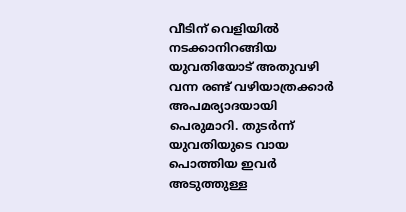വീടിന് വെളിയിൽ നടക്കാനിറങ്ങിയ യുവതിയോട് അതുവഴി വന്ന രണ്ട് വഴിയാത്രക്കാർ അപമര്യാദയായി പെരുമാറി. തുടർന്ന് യുവതിയുടെ വായ പൊത്തിയ ഇവർ അടുത്തുള്ള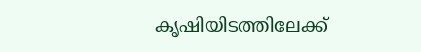കൃഷിയിടത്തിലേക്ക്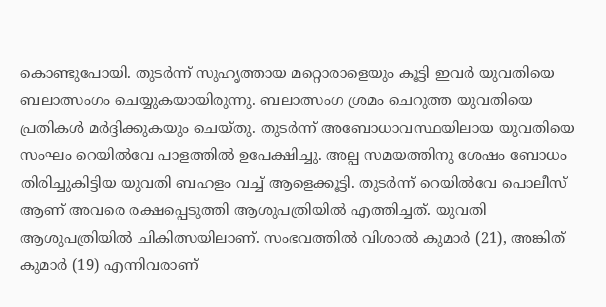കൊണ്ടുപോയി. തുടർന്ന് സുഹൃത്തായ മറ്റൊരാളെയും കൂട്ടി ഇവർ യുവതിയെ ബലാത്സംഗം ചെയ്യുകയായിരുന്നു. ബലാത്സംഗ ശ്രമം ചെറുത്ത യുവതിയെ പ്രതികൾ മർദ്ദിക്കുകയും ചെയ്തു. തുടർന്ന് അബോധാവസ്ഥയിലായ യുവതിയെ സംഘം റെയിൽവേ പാളത്തിൽ ഉപേക്ഷിച്ചു. അല്പ സമയത്തിനു ശേഷം ബോധം തിരിച്ചുകിട്ടിയ യുവതി ബഹളം വച്ച് ആളെക്കൂട്ടി. തുടർന്ന് റെയിൽവേ പൊലീസ് ആണ് അവരെ രക്ഷപ്പെടുത്തി ആശുപത്രിയിൽ എത്തിച്ചത്. യുവതി ആശുപത്രിയിൽ ചികിത്സയിലാണ്. സംഭവത്തിൽ വിശാൽ കുമാർ (21), അങ്കിത് കുമാർ (19) എന്നിവരാണ്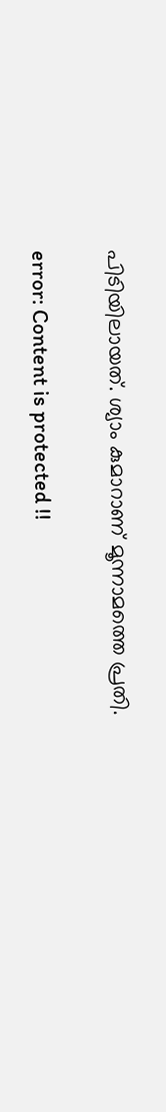പിടിയിലായത്. ശ്യാം കുമാറാണ് മൂന്നാമത്തെ പ്രതി.

error: Content is protected !!